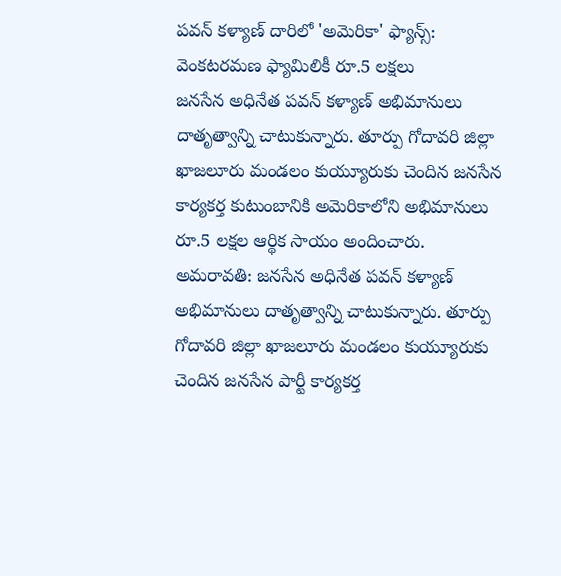పవన్ కళ్యాణ్ దారిలో 'అమెరికా' ఫ్యాన్స్: వెంకటరమణ ఫ్యామిలికీ రూ.5 లక్షలు
జనసేన అధినేత పవన్ కళ్యాణ్ అభిమానులు దాతృత్వాన్ని చాటుకున్నారు. తూర్పు గోదావరి జిల్లా ఖాజలూరు మండలం కుయ్యూరుకు చెందిన జనసేన కార్యకర్త కుటుంబానికి అమెరికాలోని అభిమానులు రూ.5 లక్షల ఆర్థిక సాయం అందించారు.
అమరావతి: జనసేన అధినేత పవన్ కళ్యాణ్ అభిమానులు దాతృత్వాన్ని చాటుకున్నారు. తూర్పు గోదావరి జిల్లా ఖాజలూరు మండలం కుయ్యూరుకు చెందిన జనసేన పార్టీ కార్యకర్త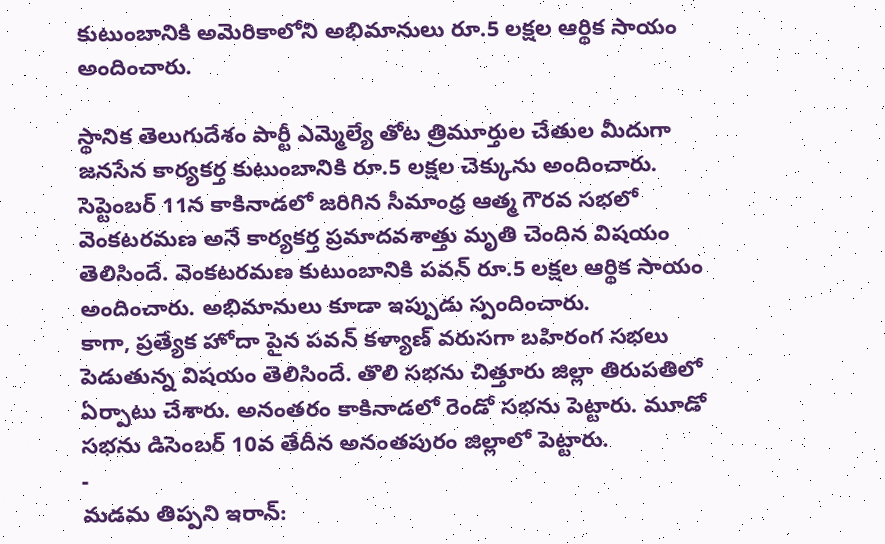కుటుంబానికి అమెరికాలోని అభిమానులు రూ.5 లక్షల ఆర్థిక సాయం అందించారు.

స్థానిక తెలుగుదేశం పార్టీ ఎమ్మెల్యే తోట త్రిమూర్తుల చేతుల మీదుగా జనసేన కార్యకర్త కుటుంబానికి రూ.5 లక్షల చెక్కును అందించారు. సెప్టెంబర్ 11న కాకినాడలో జరిగిన సీమాంధ్ర ఆత్మ గౌరవ సభలో వెంకటరమణ అనే కార్యకర్త ప్రమాదవశాత్తు మృతి చెందిన విషయం తెలిసిందే. వెంకటరమణ కుటుంబానికి పవన్ రూ.5 లక్షల ఆర్థిక సాయం అందించారు. అభిమానులు కూడా ఇప్పుడు స్పందించారు.
కాగా, ప్రత్యేక హోదా పైన పవన్ కళ్యాణ్ వరుసగా బహిరంగ సభలు పెడుతున్న విషయం తెలిసిందే. తొలి సభను చిత్తూరు జిల్లా తిరుపతిలో ఏర్పాటు చేశారు. అనంతరం కాకినాడలో రెండో సభను పెట్టారు. మూడో సభను డిసెంబర్ 10వ తేదీన అనంతపురం జిల్లాలో పెట్టారు.
-
మడమ తిప్పని ఇరాన్: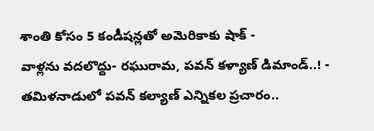శాంతి కోసం 5 కండీషన్లతో అమెరికాకు షాక్ -
వాళ్లను వదలొద్దు- రఘురామ, పవన్ కళ్యాణ్ డిమాండ్..! -
తమిళనాడులో పవన్ కల్యాణ్ ఎన్నికల ప్రచారం..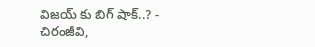విజయ్ కు బిగ్ షాక్..? -
చిరంజీవి,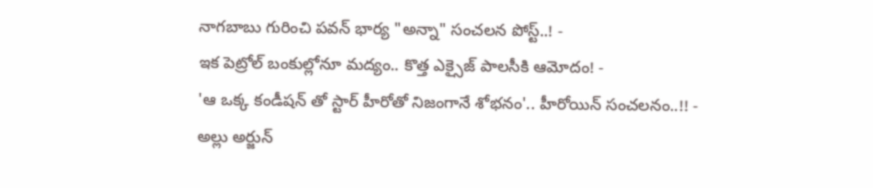నాగబాబు గురించి పవన్ భార్య "అన్నా" సంచలన పోస్ట్..! -
ఇక పెట్రోల్ బంకుల్లోనూ మద్యం.. కొత్త ఎక్సైజ్ పాలసీకి ఆమోదం! -
'ఆ ఒక్క కండీషన్ తో స్టార్ హీరోతో నిజంగానే శోభనం'.. హీరోయిన్ సంచలనం..!! -
అల్లు అర్జున్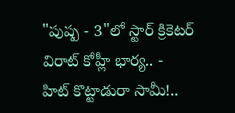"పుష్ప - 3"లో స్టార్ క్రికెటర్ విరాట్ కోహ్లీ భార్య.. -
హిట్ కొట్టాడురా సామీ!..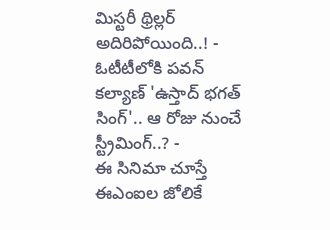మిస్టరీ థ్రిల్లర్ అదిరిపోయింది..! -
ఓటీటీలోకి పవన్ కల్యాణ్ 'ఉస్తాద్ భగత్ సింగ్'.. ఆ రోజు నుంచే స్ట్రీమింగ్..? -
ఈ సినిమా చూస్తే ఈఎంఐల జోలికే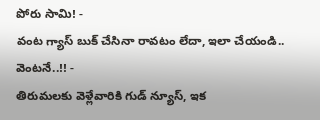పోరు సామి! -
వంట గ్యాస్ బుక్ చేసినా రావటం లేదా, ఇలా చేయండి.. వెంటనే..!! -
తిరుమలకు వెళ్లేవారికి గుడ్ న్యూస్, ఇక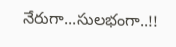నేరుగా...సులభంగా..!!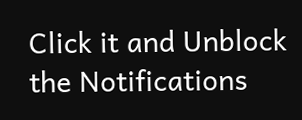Click it and Unblock the Notifications